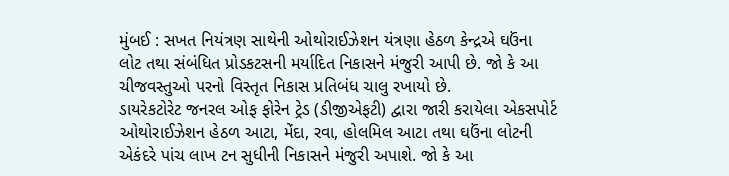મુંબઈ : સખત નિયંત્રણ સાથેની ઓથોરાઈઝેશન યંત્રણા હેઠળ કેન્દ્રએ ઘઉંના લોટ તથા સંબંધિત પ્રોડકટસની મર્યાદિત નિકાસને મંજુરી આપી છે. જો કે આ ચીજવસ્તુઓ પરનો વિસ્તૃત નિકાસ પ્રતિબંધ ચાલુ રખાયો છે.
ડાયરેકટોરેટ જનરલ ઓફ ફોરેન ટ્રેડ (ડીજીએફટી) દ્વારા જારી કરાયેલા એકસપોર્ટ ઓથોરાઈઝેશન હેઠળ આટા, મેંદા, રવા, હોલમિલ આટા તથા ઘઉંના લોટની એકંદરે પાંચ લાખ ટન સુધીની નિકાસને મંજુરી અપાશે. જો કે આ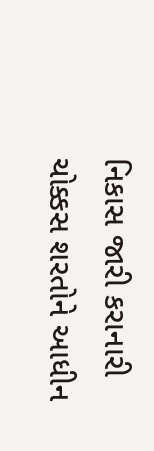નિકાસ જારી કરાનારી ચોક્કસ શરતોને આધીન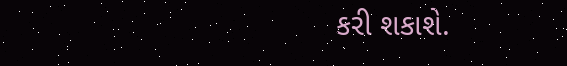કરી શકાશે.